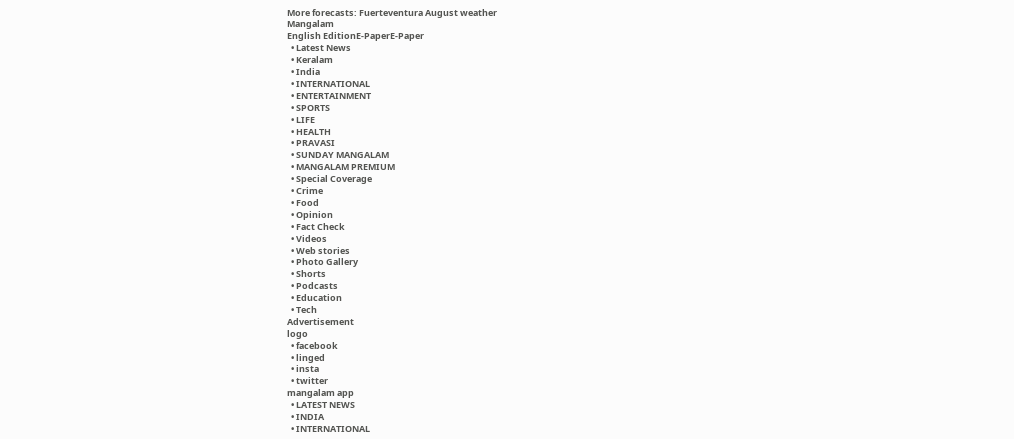More forecasts: Fuerteventura August weather
Mangalam
English EditionE-PaperE-Paper
  • Latest News
  • Keralam
  • India
  • INTERNATIONAL
  • ENTERTAINMENT
  • SPORTS
  • LIFE
  • HEALTH
  • PRAVASI
  • SUNDAY MANGALAM
  • MANGALAM PREMIUM
  • Special Coverage
  • Crime
  • Food
  • Opinion
  • Fact Check
  • Videos
  • Web stories
  • Photo Gallery
  • Shorts
  • Podcasts
  • Education
  • Tech
Advertisement
logo
  • facebook
  • linged
  • insta
  • twitter
mangalam app
  • LATEST NEWS
  • INDIA
  • INTERNATIONAL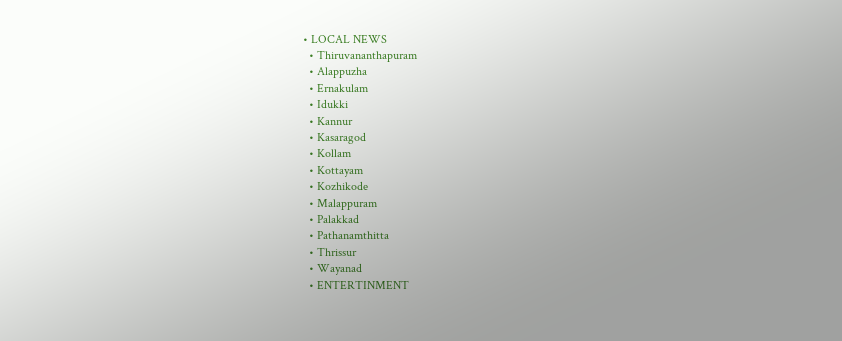• LOCAL NEWS
  • Thiruvananthapuram
  • Alappuzha
  • Ernakulam
  • Idukki
  • Kannur
  • Kasaragod
  • Kollam
  • Kottayam
  • Kozhikode
  • Malappuram
  • Palakkad
  • Pathanamthitta
  • Thrissur
  • Wayanad
  • ENTERTINMENT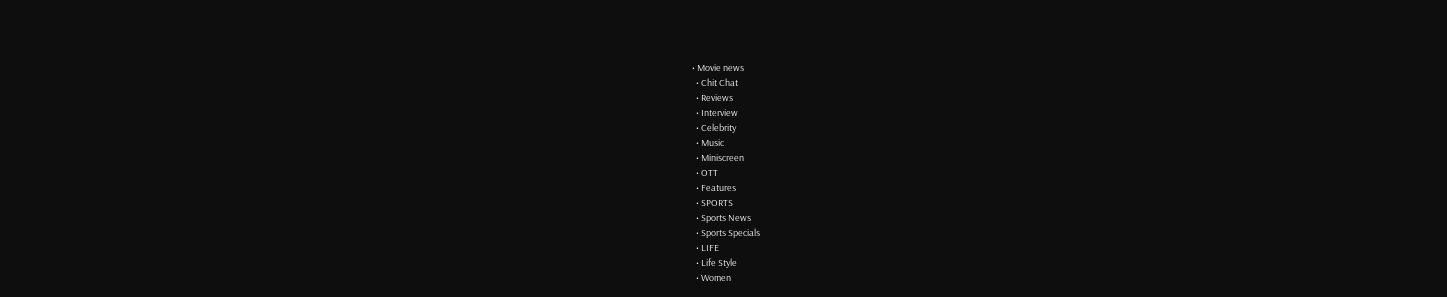• Movie news
  • Chit Chat
  • Reviews
  • Interview
  • Celebrity
  • Music
  • Miniscreen
  • OTT
  • Features
  • SPORTS
  • Sports News
  • Sports Specials
  • LIFE
  • Life Style
  • Women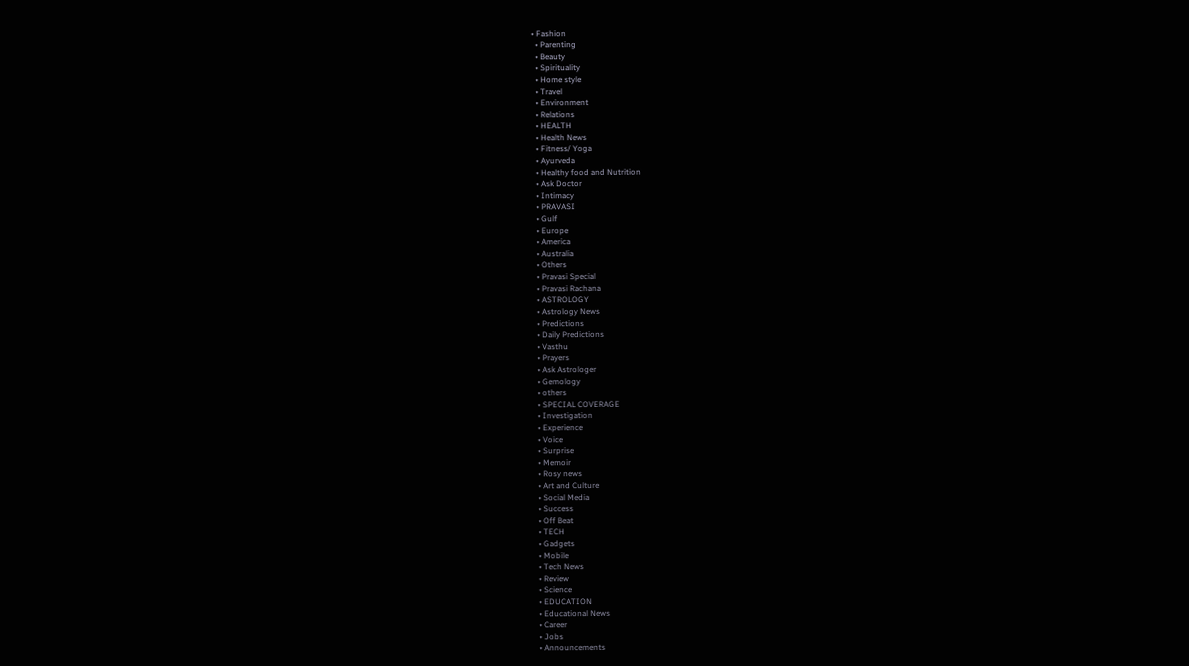• Fashion
  • Parenting
  • Beauty
  • Spirituality
  • Home style
  • Travel
  • Environment
  • Relations
  • HEALTH
  • Health News
  • Fitness/ Yoga
  • Ayurveda
  • Healthy food and Nutrition
  • Ask Doctor
  • Intimacy
  • PRAVASI
  • Gulf
  • Europe
  • America
  • Australia
  • Others
  • Pravasi Special
  • Pravasi Rachana
  • ASTROLOGY
  • Astrology News
  • Predictions
  • Daily Predictions
  • Vasthu
  • Prayers
  • Ask Astrologer
  • Gemology
  • others
  • SPECIAL COVERAGE
  • Investigation
  • Experience
  • Voice
  • Surprise
  • Memoir
  • Rosy news
  • Art and Culture
  • Social Media
  • Success
  • Off Beat
  • TECH
  • Gadgets
  • Mobile
  • Tech News
  • Review
  • Science
  • EDUCATION
  • Educational News
  • Career
  • Jobs
  • Announcements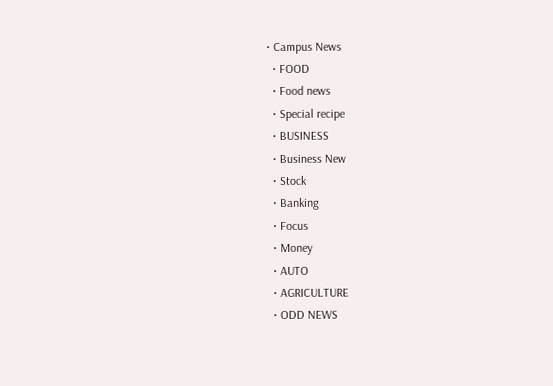• Campus News
  • FOOD
  • Food news
  • Special recipe
  • BUSINESS
  • Business New
  • Stock
  • Banking
  • Focus
  • Money
  • AUTO
  • AGRICULTURE
  • ODD NEWS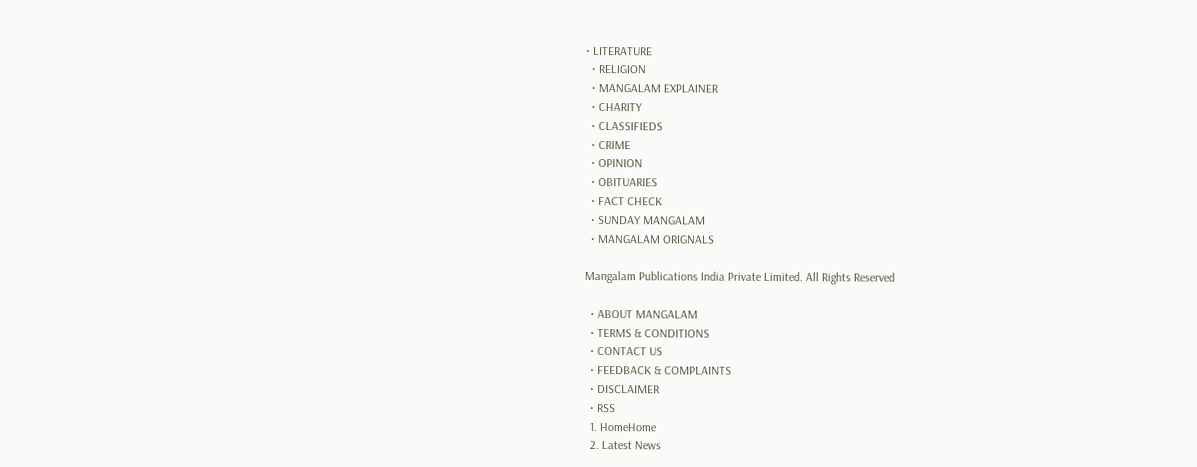• LITERATURE
  • RELIGION
  • MANGALAM EXPLAINER
  • CHARITY
  • CLASSIFIEDS
  • CRIME
  • OPINION
  • OBITUARIES
  • FACT CHECK
  • SUNDAY MANGALAM
  • MANGALAM ORIGNALS

Mangalam Publications India Private Limited. All Rights Reserved

  • ABOUT MANGALAM
  • TERMS & CONDITIONS
  • CONTACT US
  • FEEDBACK & COMPLAINTS
  • DISCLAIMER
  • RSS
  1. HomeHome
  2. Latest News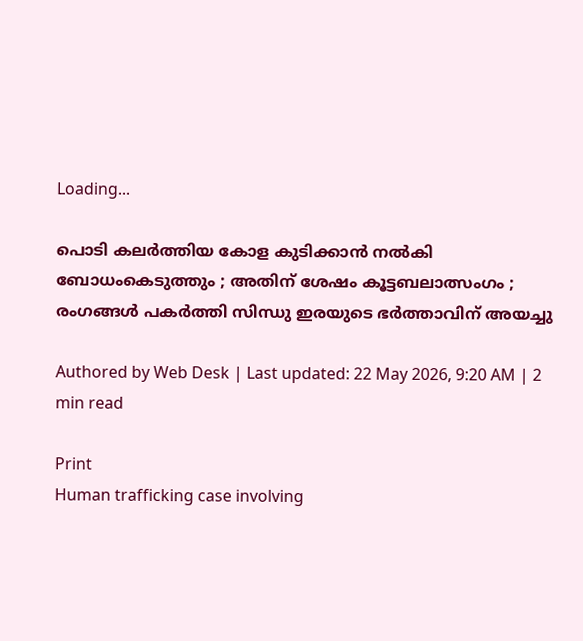Loading...

പൊടി കലര്‍ത്തിയ കോള കുടിക്കാന്‍ നല്‍കി ബോധംകെടുത്തും ; അതിന് ശേഷം കൂട്ടബലാത്സംഗം ; രംഗങ്ങള്‍ പകര്‍ത്തി സിന്ധു ഇരയുടെ ഭര്‍ത്താവിന് അയച്ചു

Authored by Web Desk | Last updated: 22 May 2026, 9:20 AM | 2 min read

Print
Human trafficking case involving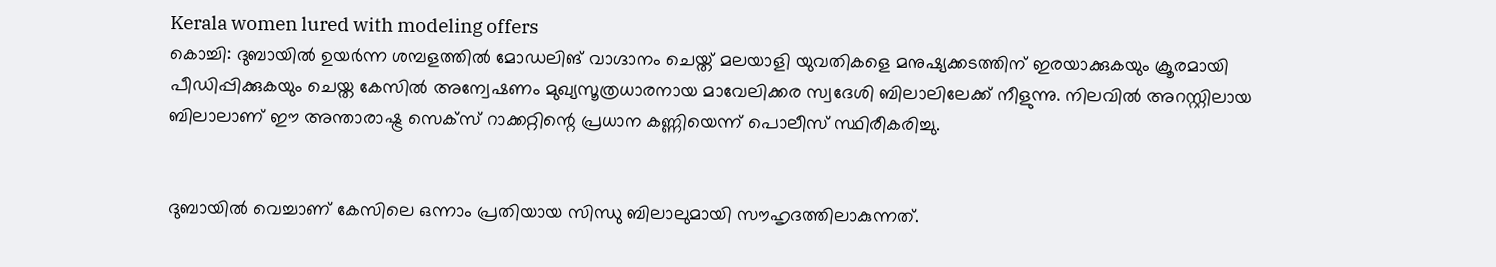Kerala women lured with modeling offers
കൊച്ചി: ദുബായില്‍ ഉയര്‍ന്ന ശമ്പളത്തില്‍ മോഡലിങ് വാഗ്ദാനം ചെയ്ത് മലയാളി യുവതികളെ മനുഷ്യക്കടത്തിന് ഇരയാക്കുകയും ക്രൂരമായി പീഡിപ്പിക്കുകയും ചെയ്ത കേസില്‍ അന്വേഷണം മുഖ്യസൂത്രധാരനായ മാവേലിക്കര സ്വദേശി ബിലാലിലേക്ക് നീളുന്നു. നിലവില്‍ അറസ്റ്റിലായ ബിലാലാണ് ഈ അന്താരാഷ്ട്ര സെക്‌സ് റാക്കറ്റിന്റെ പ്രധാന കണ്ണിയെന്ന് പൊലീസ് സ്ഥിരീകരിച്ചു.


ദുബായില്‍ വെച്ചാണ് കേസിലെ ഒന്നാം പ്രതിയായ സിന്ധു ബിലാലുമായി സൗഹൃദത്തിലാകുന്നത്.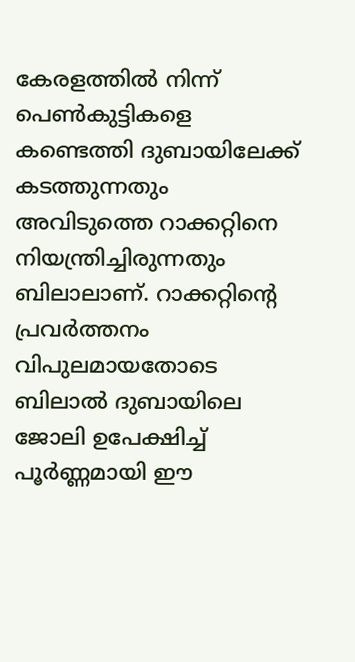കേരളത്തില്‍ നിന്ന് പെണ്‍കുട്ടികളെ കണ്ടെത്തി ദുബായിലേക്ക് കടത്തുന്നതും അവിടുത്തെ റാക്കറ്റിനെ നിയന്ത്രിച്ചിരുന്നതും ബിലാലാണ്. റാക്കറ്റിന്റെ പ്രവര്‍ത്തനം വിപുലമായതോടെ ബിലാല്‍ ദുബായിലെ ജോലി ഉപേക്ഷിച്ച് പൂര്‍ണ്ണമായി ഈ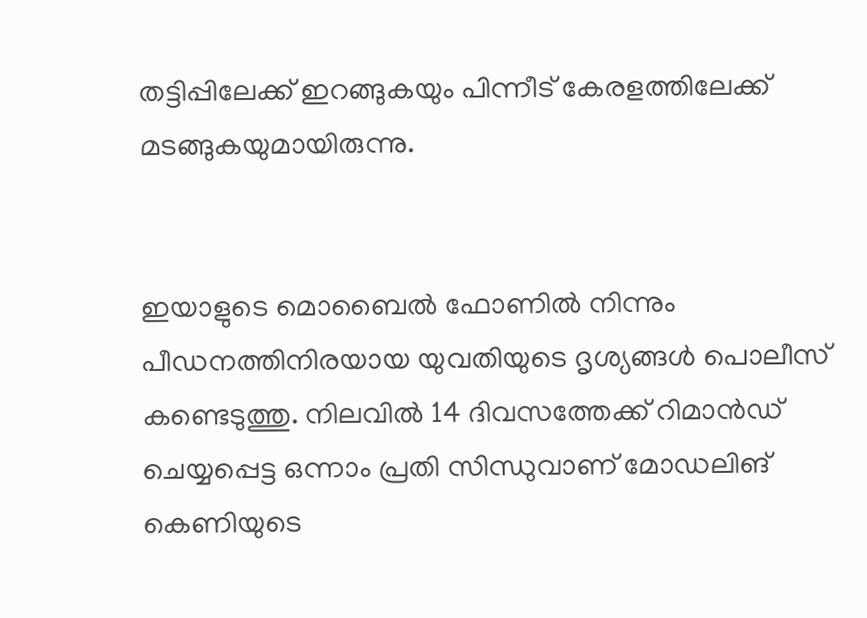തട്ടിപ്പിലേക്ക് ഇറങ്ങുകയും പിന്നീട് കേരളത്തിലേക്ക് മടങ്ങുകയുമായിരുന്നു.


ഇയാളുടെ മൊബൈല്‍ ഫോണില്‍ നിന്നും പീഡനത്തിനിരയായ യുവതിയുടെ ദൃശ്യങ്ങള്‍ പൊലീസ് കണ്ടെടുത്തു. നിലവില്‍ 14 ദിവസത്തേക്ക് റിമാന്‍ഡ് ചെയ്യപ്പെട്ട ഒന്നാം പ്രതി സിന്ധുവാണ് മോഡലിങ് കെണിയുടെ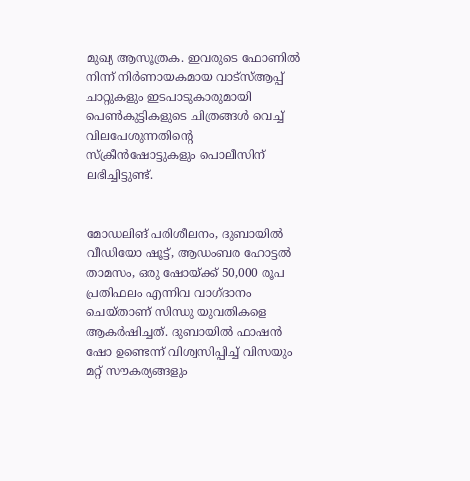മുഖ്യ ആസൂത്രക. ഇവരുടെ ഫോണില്‍ നിന്ന് നിര്‍ണായകമായ വാട്സ്ആപ്പ് ചാറ്റുകളും ഇടപാടുകാരുമായി പെണ്‍കുട്ടികളുടെ ചിത്രങ്ങള്‍ വെച്ച് വിലപേശുന്നതിന്റെ സ്‌ക്രീന്‍ഷോട്ടുകളും പൊലീസിന് ലഭിച്ചിട്ടുണ്ട്.


മോഡലിങ് പരിശീലനം, ദുബായില്‍ വീഡിയോ ഷൂട്ട്, ആഡംബര ഹോട്ടല്‍ താമസം, ഒരു ഷോയ്ക്ക് 50,000 രൂപ പ്രതിഫലം എന്നിവ വാഗ്ദാനം ചെയ്താണ് സിന്ധു യുവതികളെ ആകര്‍ഷിച്ചത്. ദുബായില്‍ ഫാഷന്‍ ഷോ ഉണ്ടെന്ന് വിശ്വസിപ്പിച്ച് വിസയും മറ്റ് സൗകര്യങ്ങളും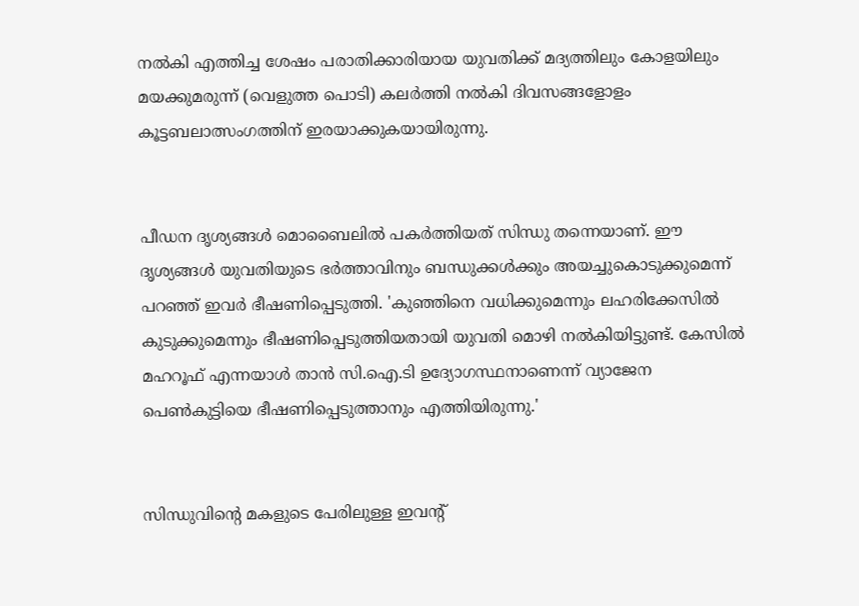നല്‍കി എത്തിച്ച ശേഷം പരാതിക്കാരിയായ യുവതിക്ക് മദ്യത്തിലും കോളയിലും മയക്കുമരുന്ന് (വെളുത്ത പൊടി) കലര്‍ത്തി നല്‍കി ദിവസങ്ങളോളം കൂട്ടബലാത്സംഗത്തിന് ഇരയാക്കുകയായിരുന്നു.


പീഡന ദൃശ്യങ്ങള്‍ മൊബൈലില്‍ പകര്‍ത്തിയത് സിന്ധു തന്നെയാണ്. ഈ ദൃശ്യങ്ങള്‍ യുവതിയുടെ ഭര്‍ത്താവിനും ബന്ധുക്കള്‍ക്കും അയച്ചുകൊടുക്കുമെന്ന് പറഞ്ഞ് ഇവര്‍ ഭീഷണിപ്പെടുത്തി. 'കുഞ്ഞിനെ വധിക്കുമെന്നും ലഹരിക്കേസില്‍ കുടുക്കുമെന്നും ഭീഷണിപ്പെടുത്തിയതായി യുവതി മൊഴി നല്‍കിയിട്ടുണ്ട്. കേസില്‍ മഹറൂഫ് എന്നയാള്‍ താന്‍ സി.ഐ.ടി ഉദ്യോഗസ്ഥനാണെന്ന് വ്യാജേന പെണ്‍കുട്ടിയെ ഭീഷണിപ്പെടുത്താനും എത്തിയിരുന്നു.'


സിന്ധുവിന്റെ മകളുടെ പേരിലുള്ള ഇവന്റ്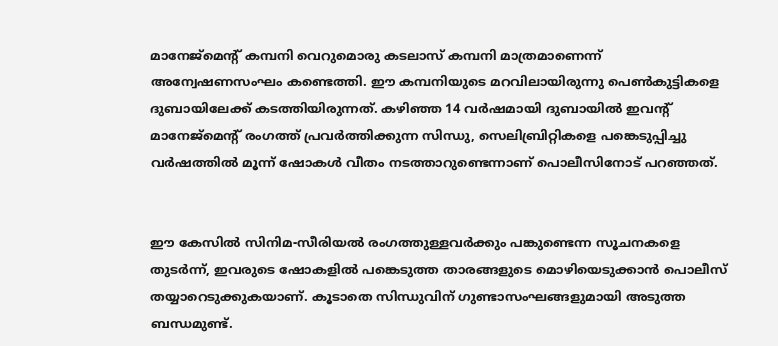മാനേജ്മെന്റ് കമ്പനി വെറുമൊരു കടലാസ് കമ്പനി മാത്രമാണെന്ന് അന്വേഷണസംഘം കണ്ടെത്തി. ഈ കമ്പനിയുടെ മറവിലായിരുന്നു പെണ്‍കുട്ടികളെ ദുബായിലേക്ക് കടത്തിയിരുന്നത്. കഴിഞ്ഞ 14 വര്‍ഷമായി ദുബായില്‍ ഇവന്റ് മാനേജ്മെന്റ് രംഗത്ത് പ്രവര്‍ത്തിക്കുന്ന സിന്ധു, സെലിബ്രിറ്റികളെ പങ്കെടുപ്പിച്ചു വര്‍ഷത്തില്‍ മൂന്ന് ഷോകള്‍ വീതം നടത്താറുണ്ടെന്നാണ് പൊലീസിനോട് പറഞ്ഞത്.


ഈ കേസില്‍ സിനിമ-സീരിയല്‍ രംഗത്തുള്ളവര്‍ക്കും പങ്കുണ്ടെന്ന സൂചനകളെ തുടര്‍ന്ന്, ഇവരുടെ ഷോകളില്‍ പങ്കെടുത്ത താരങ്ങളുടെ മൊഴിയെടുക്കാന്‍ പൊലീസ് തയ്യാറെടുക്കുകയാണ്. കൂടാതെ സിന്ധുവിന് ഗുണ്ടാസംഘങ്ങളുമായി അടുത്ത ബന്ധമുണ്ട്.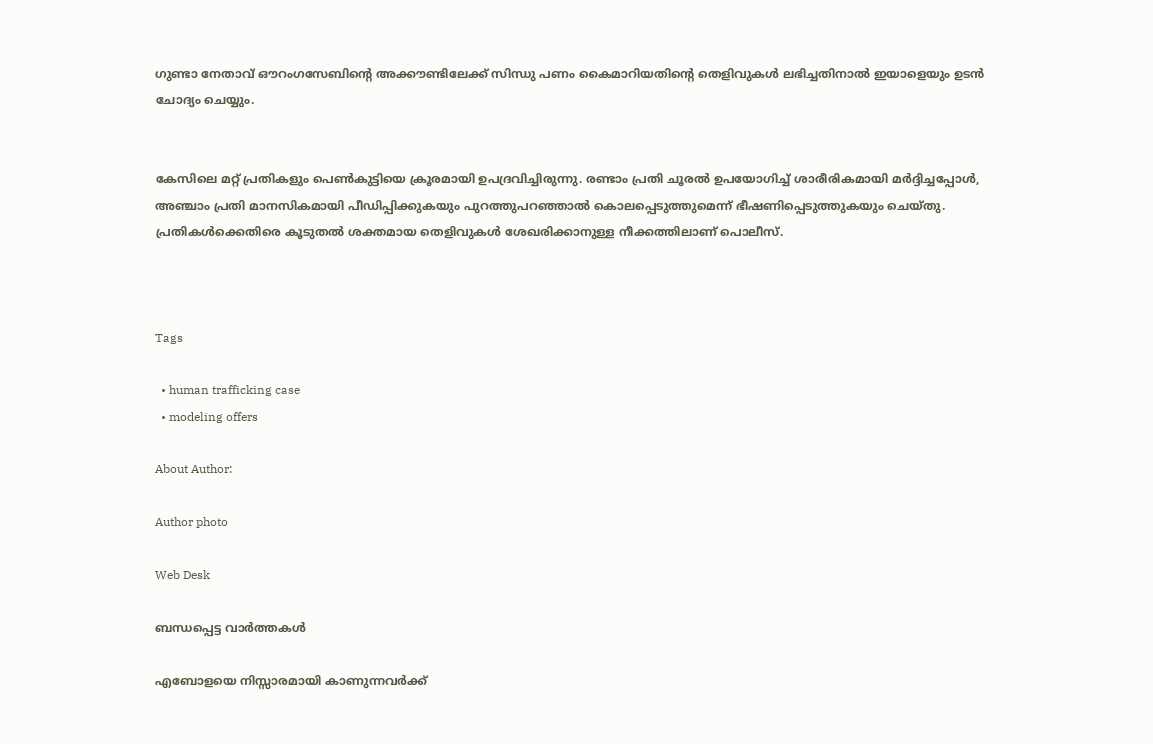ഗുണ്ടാ നേതാവ് ഔറംഗസേബിന്റെ അക്കൗണ്ടിലേക്ക് സിന്ധു പണം കൈമാറിയതിന്റെ തെളിവുകള്‍ ലഭിച്ചതിനാല്‍ ഇയാളെയും ഉടന്‍ ചോദ്യം ചെയ്യും.


കേസിലെ മറ്റ് പ്രതികളും പെണ്‍കുട്ടിയെ ക്രൂരമായി ഉപദ്രവിച്ചിരുന്നു. രണ്ടാം പ്രതി ചൂരല്‍ ഉപയോഗിച്ച് ശാരീരികമായി മര്‍ദ്ദിച്ചപ്പോള്‍, അഞ്ചാം പ്രതി മാനസികമായി പീഡിപ്പിക്കുകയും പുറത്തുപറഞ്ഞാല്‍ കൊലപ്പെടുത്തുമെന്ന് ഭീഷണിപ്പെടുത്തുകയും ചെയ്തു. പ്രതികള്‍ക്കെതിരെ കൂടുതല്‍ ശക്തമായ തെളിവുകള്‍ ശേഖരിക്കാനുള്ള നീക്കത്തിലാണ് പൊലീസ്.



Tags

  • human trafficking case
  • modeling offers

About Author:

Author photo

Web Desk

ബന്ധപ്പെട്ട വാർത്തകൾ

എബോളയെ നിസ്സാരമായി കാണുന്നവർക്ക്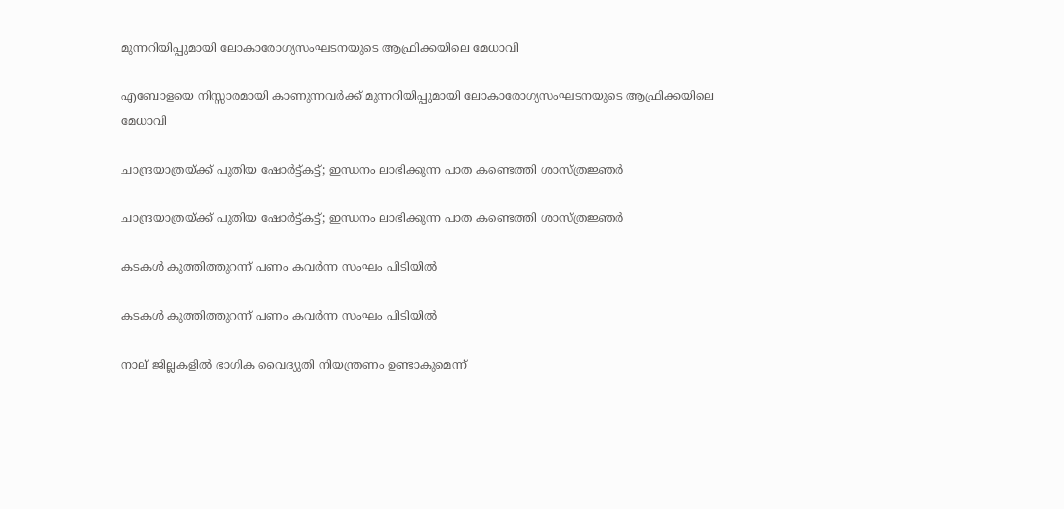മുന്നറിയിപ്പുമായി ലോകാരോഗ്യസംഘടനയുടെ ആഫ്രിക്കയിലെ മേധാവി

എബോളയെ നിസ്സാരമായി കാണുന്നവർക്ക് മുന്നറിയിപ്പുമായി ലോകാരോഗ്യസംഘടനയുടെ ആഫ്രിക്കയിലെ മേധാവി

ചാന്ദ്രയാത്രയ്ക്ക് പുതിയ ഷോർട്ട്കട്ട്; ഇന്ധനം ലാഭിക്കുന്ന പാത കണ്ടെത്തി ശാസ്ത്രജ്ഞർ

ചാന്ദ്രയാത്രയ്ക്ക് പുതിയ ഷോർട്ട്കട്ട്; ഇന്ധനം ലാഭിക്കുന്ന പാത കണ്ടെത്തി ശാസ്ത്രജ്ഞർ

കടകൾ കുത്തിത്തുറന്ന് പണം കവർന്ന സംഘം പിടിയിൽ

കടകൾ കുത്തിത്തുറന്ന് പണം കവർന്ന സംഘം പിടിയിൽ

നാല് ജില്ലകളിൽ ഭാഗിക വൈദ്യുതി നിയന്ത്രണം ഉണ്ടാകുമെന്ന്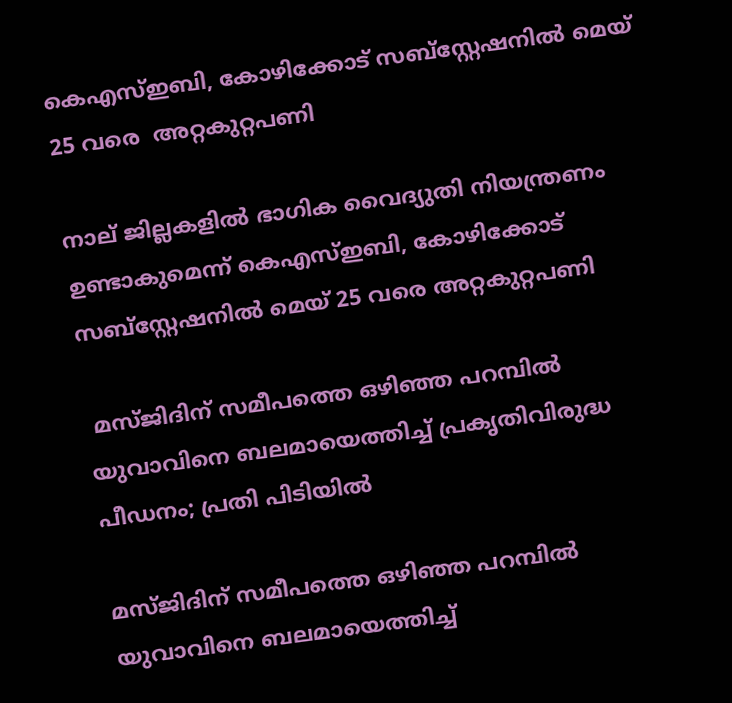കെഎസ്ഇബി, കോഴിക്കോട് സബ്സ്റ്റേഷനിൽ മെയ് 25 വരെ  അറ്റകുറ്റപണി

നാല് ജില്ലകളിൽ ഭാഗിക വൈദ്യുതി നിയന്ത്രണം ഉണ്ടാകുമെന്ന് കെഎസ്ഇബി, കോഴിക്കോട് സബ്സ്റ്റേഷനിൽ മെയ് 25 വരെ അറ്റകുറ്റപണി

 മസ്ജിദിന് സമീപത്തെ ഒഴിഞ്ഞ പറമ്പിൽ യുവാവിനെ ബലമായെത്തിച്ച് പ്രകൃതിവിരുദ്ധ പീഡനം; പ്രതി പിടിയിൽ

മസ്ജിദിന് സമീപത്തെ ഒഴിഞ്ഞ പറമ്പിൽ യുവാവിനെ ബലമായെത്തിച്ച്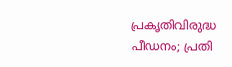പ്രകൃതിവിരുദ്ധ പീഡനം; പ്രതി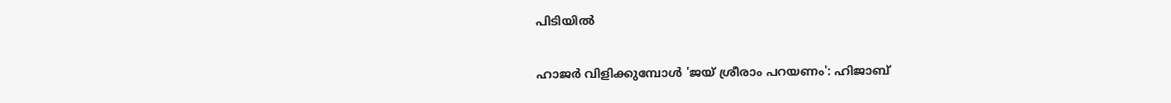പിടിയിൽ

ഹാജർ വിളിക്കുമ്പോൾ 'ജയ് ശ്രീരാം പറയണം': ഹിജാബ്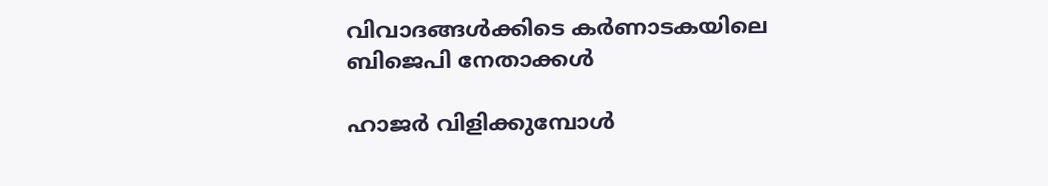വിവാദങ്ങൾക്കിടെ കർണാടകയിലെ ബിജെപി നേതാക്കൾ

ഹാജർ വിളിക്കുമ്പോൾ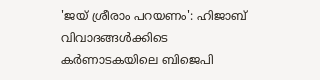'ജയ് ശ്രീരാം പറയണം': ഹിജാബ് വിവാദങ്ങൾക്കിടെ കർണാടകയിലെ ബിജെപി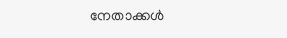നേതാക്കൾ